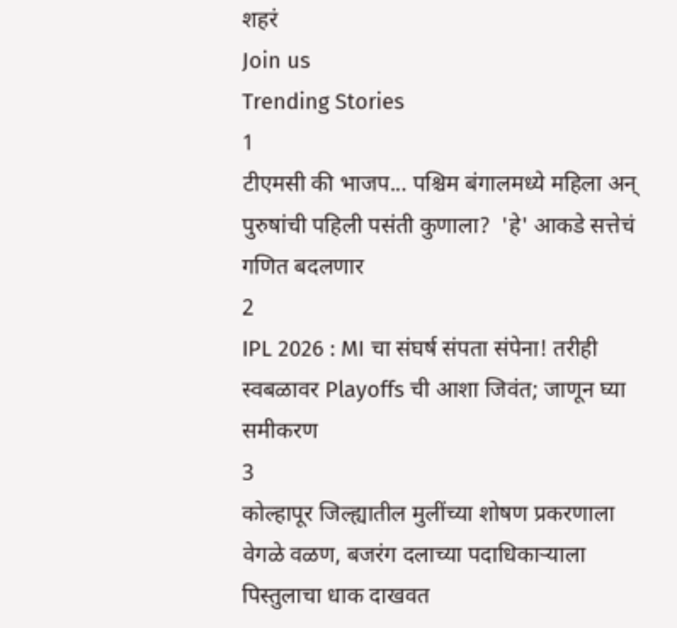शहरं
Join us
Trending Stories
1
टीएमसी की भाजप... पश्चिम बंगालमध्ये महिला अन् पुरुषांची पहिली पसंती कुणाला?  'हे' आकडे सत्तेचं गणित बदलणार
2
IPL 2026 : MI चा संघर्ष संपता संपेना! तरीही स्वबळावर Playoffs ची आशा जिवंत; जाणून घ्या समीकरण
3
कोल्हापूर जिल्ह्यातील मुलींच्या शोषण प्रकरणाला वेगळे वळण, बजरंग दलाच्या पदाधिकाऱ्याला पिस्तुलाचा धाक दाखवत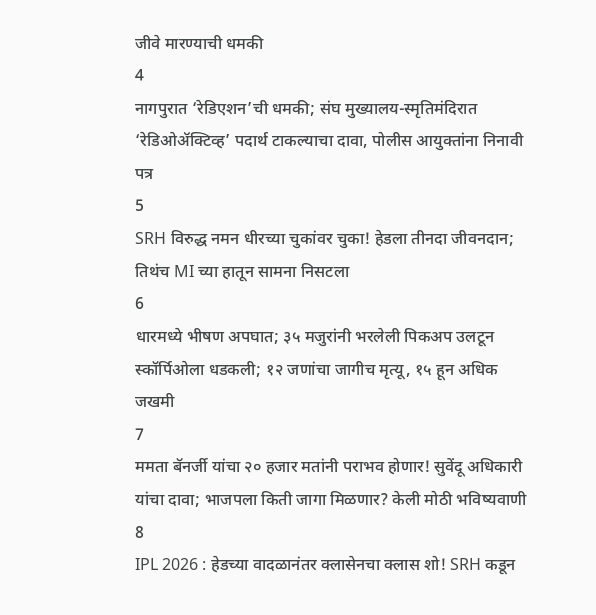जीवे मारण्याची धमकी
4
नागपुरात ‘रेडिएशन’ची धमकी; संघ मुख्यालय-स्मृतिमंदिरात ‘रेडिओॲक्टिव्ह’ पदार्थ टाकल्याचा दावा, पोलीस आयुक्तांना निनावी पत्र
5
SRH विरुद्ध नमन धीरच्या चुकांवर चुका! हेडला तीनदा जीवनदान; तिथंच MI च्या हातून सामना निसटला
6
धारमध्ये भीषण अपघात; ३५ मजुरांनी भरलेली पिकअप उलटून स्कॉर्पिओला धडकली; १२ जणांचा जागीच मृत्यू, १५ हून अधिक जखमी
7
ममता बॅनर्जी यांचा २० हजार मतांनी पराभव होणार! सुवेंदू अधिकारी यांचा दावा; भाजपला किती जागा मिळणार? केली मोठी भविष्यवाणी
8
IPL 2026 : हेडच्या वादळानंतर क्लासेनचा क्लास शो! SRH कडून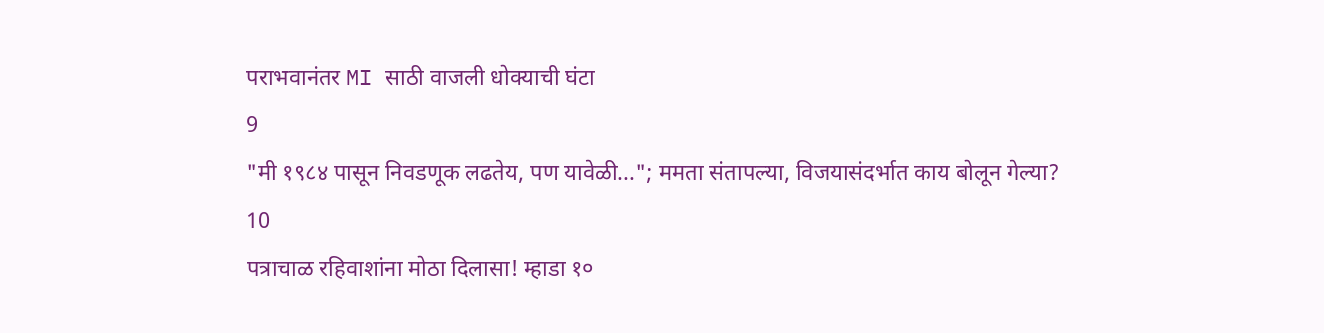पराभवानंतर MI साठी वाजली धोक्याची घंटा
9
"मी १९८४ पासून निवडणूक लढतेय, पण यावेळी..."; ममता संतापल्या, विजयासंदर्भात काय बोलून गेल्या?
10
पत्राचाळ रहिवाशांना मोठा दिलासा! म्हाडा १०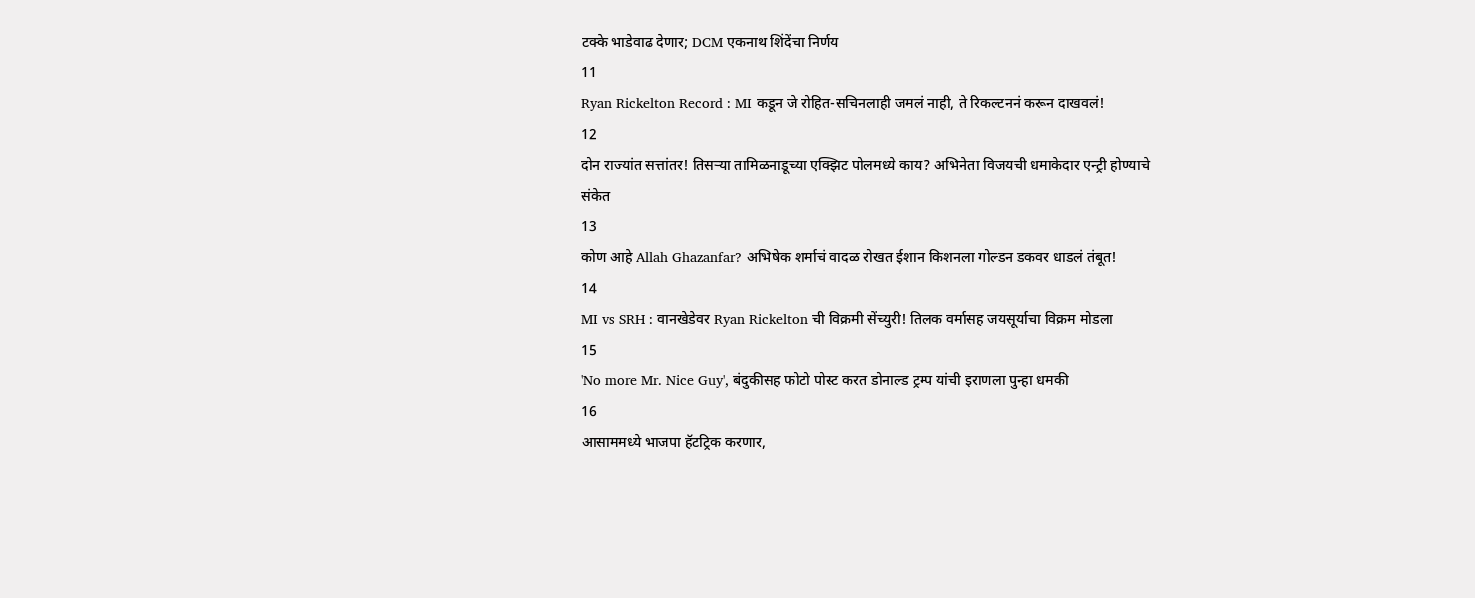टक्के भाडेवाढ देणार; DCM एकनाथ शिंदेंचा निर्णय
11
Ryan Rickelton Record : MI कडून जे रोहित-सचिनलाही जमलं नाही, ते रिकल्टननं करून दाखवलं!
12
दोन राज्यांत सत्तांतर! तिसऱ्या तामिळनाडूच्या एक्झिट पोलमध्ये काय? अभिनेता विजयची धमाकेदार एन्ट्री होण्याचे संकेत
13
कोण आहे Allah Ghazanfar? अभिषेक शर्माचं वादळ रोखत ईशान किशनला गोल्डन डकवर धाडलं तंबूत!
14
MI vs SRH : वानखेडेवर Ryan Rickelton ची विक्रमी सेंच्युरी! तिलक वर्मासह जयसूर्याचा विक्रम मोडला
15
'No more Mr. Nice Guy', बंदुकीसह फोटो पोस्ट करत डोनाल्ड ट्रम्प यांची इराणला पुन्हा धमकी
16
आसाममध्ये भाजपा हॅटट्रिक करणार,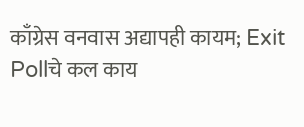काँग्रेस वनवास अद्यापही कायम; Exit Pollचे कल काय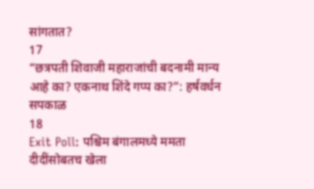सांगतात?
17
“छत्रपती शिवाजी महाराजांची बदनामी मान्य आहे का? एकनाथ शिंदे गप्प का?”: हर्षवर्धन सपकाळ
18
Exit Poll: पश्चिम बंगालमध्ये ममता दीदींसोबतच खेला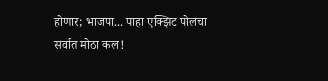होणार; भाजपा... पाहा एक्झिट पोलचा सर्वात मोठा कल!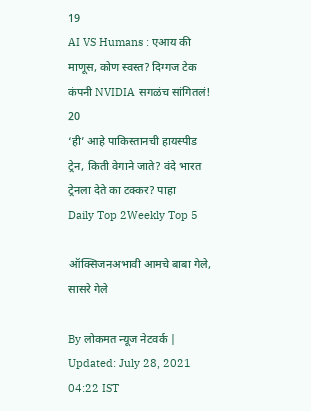19
AI VS Humans : एआय की माणूस, कोण स्वस्त? दिग्गज टेक कंपनी NVIDIA सगळंच सांगितलं!
20
‘ही’ आहे पाकिस्तानची हायस्पीड ट्रेन, किती वेगाने जाते? वंदे भारत ट्रेनला देते का टक्कर? पाहा
Daily Top 2Weekly Top 5

ऑक्सिजनअभावी आमचे बाबा गेले, सासरे गेले

By लोकमत न्यूज नेटवर्क | Updated: July 28, 2021 04:22 IST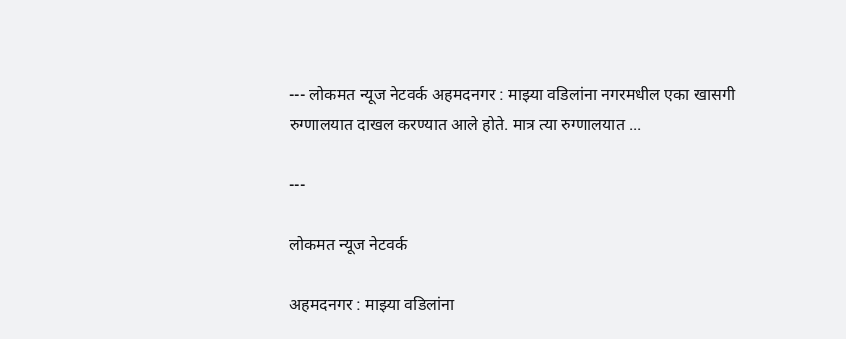--- लोकमत न्यूज नेटवर्क अहमदनगर : माझ्या वडिलांना नगरमधील एका खासगी रुग्णालयात दाखल करण्यात आले होते. मात्र त्या रुग्णालयात ...

---

लोकमत न्यूज नेटवर्क

अहमदनगर : माझ्या वडिलांना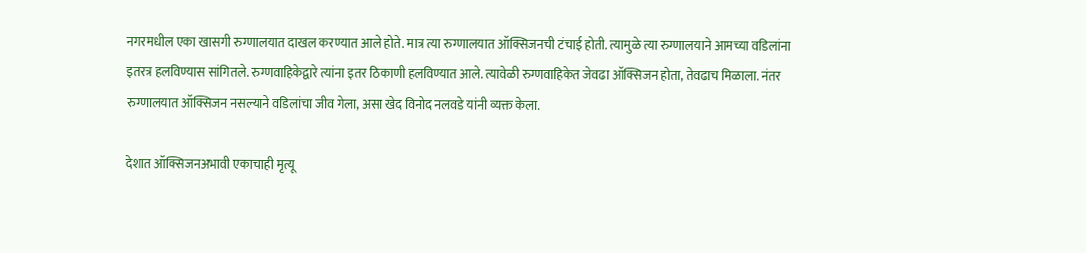नगरमधील एका खासगी रुग्णालयात दाखल करण्यात आले होते. मात्र त्या रुग्णालयात ऑक्सिजनची टंचाई होती. त्यामुळे त्या रुग्णालयाने आमच्या वडिलांना इतरत्र हलविण्यास सांगितले. रुग्णवाहिकेद्वारे त्यांना इतर ठिकाणी हलविण्यात आले. त्यावेळी रुग्णवाहिकेत जेवढा ऑक्सिजन होता, तेवढाच मिळाला. नंतर रुग्णालयात ऑक्सिजन नसल्याने वडिलांचा जीव गेला, असा खेद विनोद नलवडे यांनी व्यक्त केला.

देशात ऑक्सिजनअभावी एकाचाही मृत्यू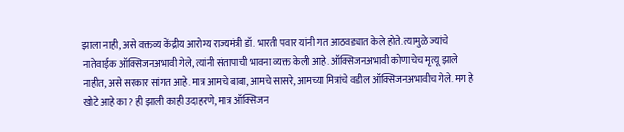झाला नाही, असे वक्तव्य केंद्रीय आरोग्य राज्यमंत्री डॉ. भारती पवार यांनी गत आठवड्यात केले होते. त्यामुळे ज्यांचे नातेवाईक ऑक्सिजनअभावी गेले, त्यांनी संतापाची भावना व्यक्त केली आहे. ऑक्सिजनअभावी कोणाचेच मृत्यू झाले नाहीत, असे सरकार सांगत आहे. मात्र आमचे बाबा, आमचे सासरे, आमच्या मित्रांचे वडील ऑक्सिजनअभावीच गेले. मग हे खोटे आहे का? ही झाली काही उदाहरणे, मात्र ऑक्सिजन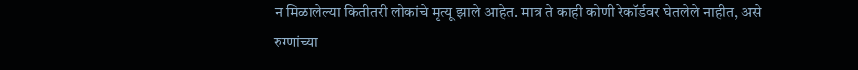न मिळालेल्या कितीतरी लोकांचे मृत्यू झाले आहेत. मात्र ते काही कोणी रेकॉर्डवर घेतलेले नाहीत, असे रुग्णांच्या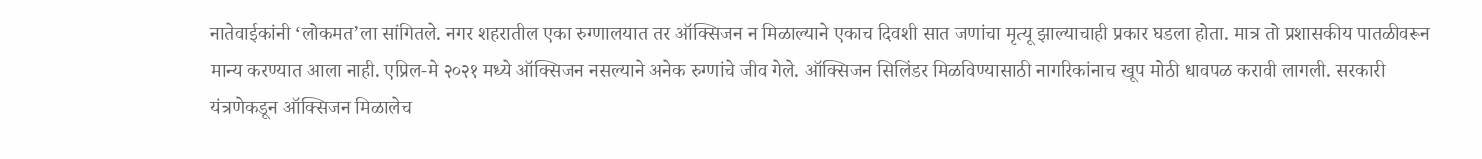नातेवाईकांनी ‘लोकमत’ला सांगितले. नगर शहरातील एका रुग्णालयात तर ऑक्सिजन न मिळाल्याने एकाच दिवशी सात जणांचा मृत्यू झाल्याचाही प्रकार घडला होता. मात्र तो प्रशासकीय पातळीवरून मान्य करण्यात आला नाही. एप्रिल-मे २०२१ मध्ये ऑक्सिजन नसल्याने अनेक रुग्णांचे जीव गेले. ऑक्सिजन सिलिंडर मिळविण्यासाठी नागरिकांनाच खूप मोठी धावपळ करावी लागली. सरकारी यंत्रणेकडून ऑक्सिजन मिळालेच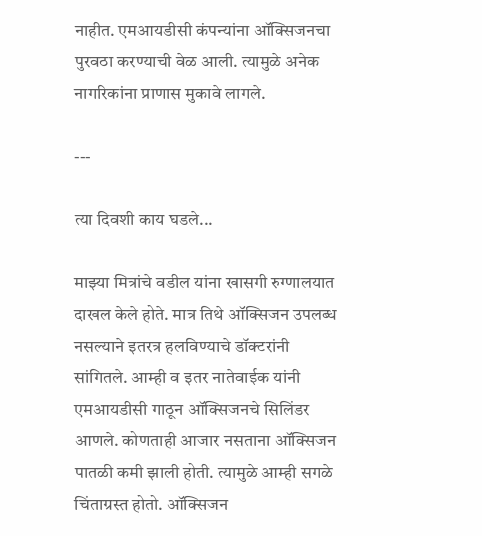नाहीत. एमआयडीसी कंपन्यांना ऑक्सिजनचा पुरवठा करण्याची वेळ आली. त्यामुळे अनेक नागरिकांना प्राणास मुकावे लागले.

---

त्या दिवशी काय घडले...

माझ्या मित्रांचे वडील यांना खासगी रुग्णालयात दाखल केले होते. मात्र तिथे ऑक्सिजन उपलब्ध नसल्याने इतरत्र हलविण्याचे डॉक्टरांनी सांगितले. आम्ही व इतर नातेवाईक यांनी एमआयडीसी गाठून ऑक्सिजनचे सिलिंडर आणले. कोणताही आजार नसताना ऑक्सिजन पातळी कमी झाली होती. त्यामुळे आम्ही सगळे चिंताग्रस्त होतो. ऑक्सिजन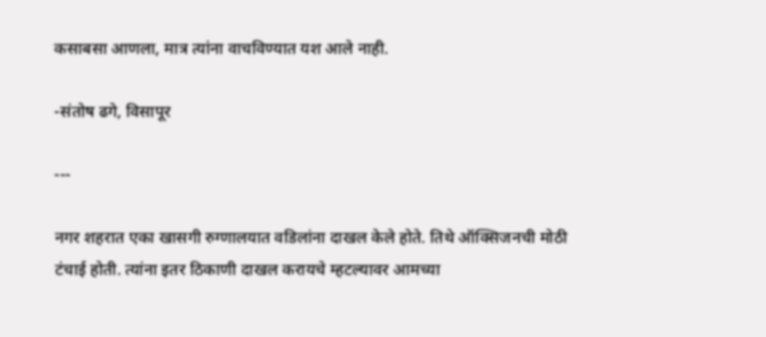कसाबसा आणला, मात्र त्यांना वाचविण्यात यश आले नाही.

-संतोष ढगे, विसापूर

---

नगर शहरात एका खासगी रुग्णालयात वडिलांना दाखल केले होते. तिथे ऑक्सिजनची मोठी टंचाई होती. त्यांना इतर ठिकाणी दाखल करायचे म्हटल्यावर आमच्या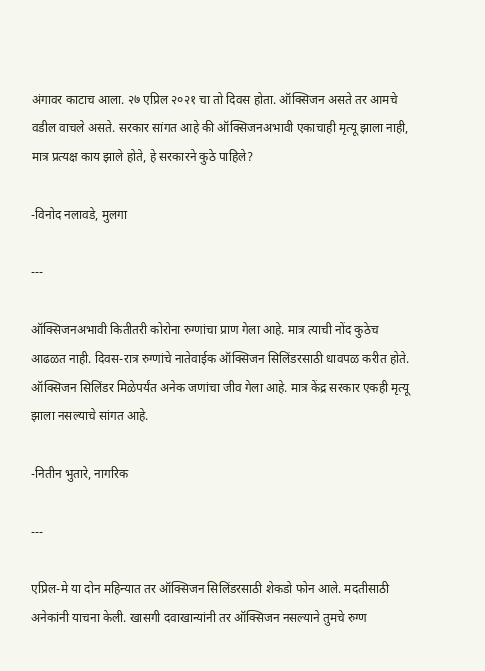अंगावर काटाच आला. २७ एप्रिल २०२१ चा तो दिवस होता. ऑक्सिजन असते तर आमचे वडील वाचले असते. सरकार सांगत आहे की ऑक्सिजनअभावी एकाचाही मृत्यू झाला नाही, मात्र प्रत्यक्ष काय झाले होते, हे सरकारने कुठे पाहिले?

-विनोद नलावडे, मुलगा

---

ऑक्सिजनअभावी कितीतरी कोरोना रुग्णांचा प्राण गेला आहे. मात्र त्याची नोंद कुठेच आढळत नाही. दिवस-रात्र रुग्णांचे नातेवाईक ऑक्सिजन सिलिंडरसाठी धावपळ करीत होते. ऑक्सिजन सिलिंडर मिळेपर्यंत अनेक जणांचा जीव गेला आहे. मात्र केंद्र सरकार एकही मृत्यू झाला नसल्याचे सांगत आहे.

-नितीन भुतारे, नागरिक

---

एप्रिल-मे या दोन महिन्यात तर ऑक्सिजन सिलिंडरसाठी शेकडो फोन आले. मदतीसाठी अनेकांनी याचना केली. खासगी दवाखान्यांनी तर ऑक्सिजन नसल्याने तुमचे रुग्ण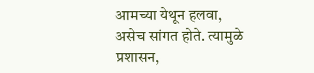आमच्या येथून हलवा, असेच सांगत होते. त्यामुळे प्रशासन,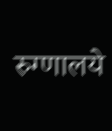रुग्णालये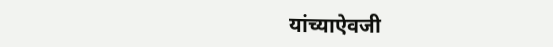यांच्याऐवजी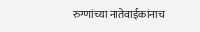रुग्णांच्या नातेवाईकांनाच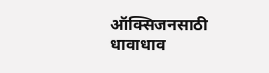ऑक्सिजनसाठी धावाधाव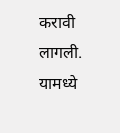करावी लागली. यामध्ये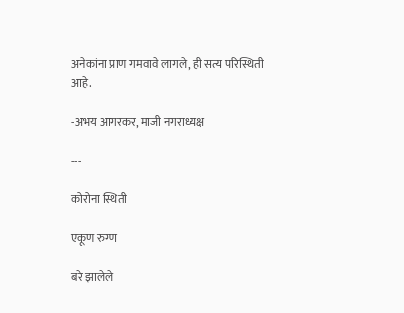अनेकांना प्राण गमवावे लागले, ही सत्य परिस्थिती आहे.

-अभय आगरकर, माजी नगराध्यक्ष

---

कोरोना स्थिती

एकूण रुग्ण

बरे झालेले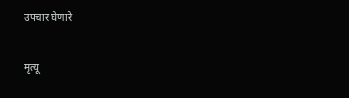उपचार घेणारे

मृत्यू